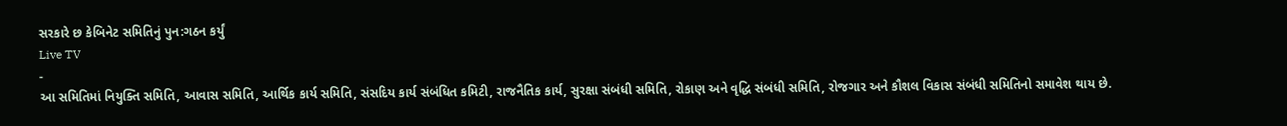સરકારે છ કેબિનેટ સમિતિનું પુન:ગઠન કર્યું
Live TV
-
આ સમિતિમાં નિયુક્તિ સમિતિ, આવાસ સમિતિ, આર્થિક કાર્ય સમિતિ, સંસદિય કાર્ય સંબંધિત કમિટી, રાજનૈતિક કાર્ય, સુરક્ષા સંબંધી સમિતિ, રોકાણ અને વૃદ્ધિ સંબંધી સમિતિ, રોજગાર અને કૌશલ વિકાસ સંબંધી સમિતિનો સમાવેશ થાય છે.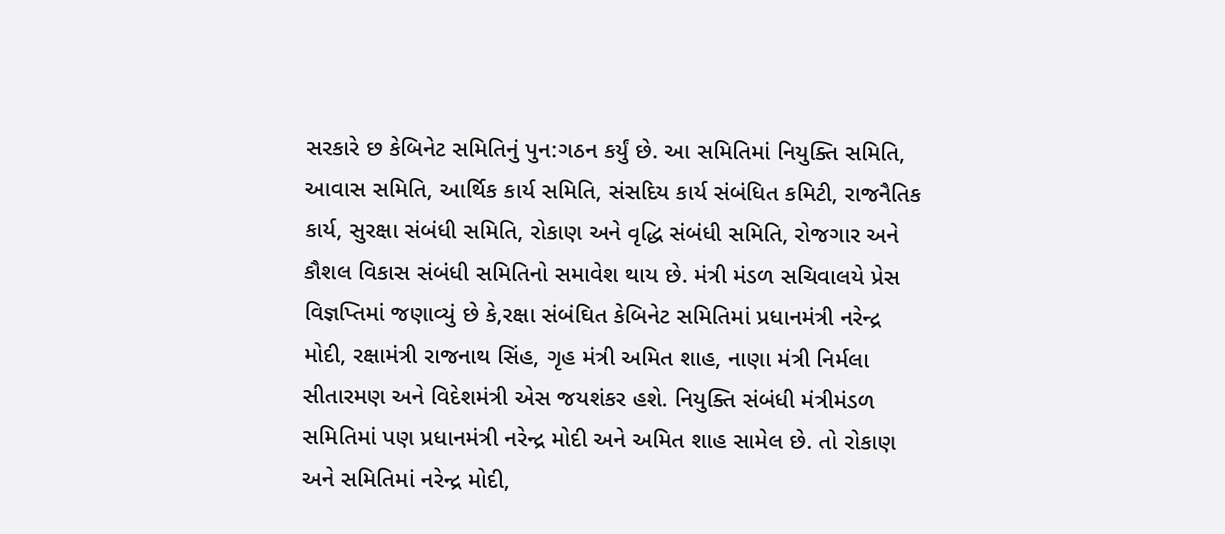સરકારે છ કેબિનેટ સમિતિનું પુન:ગઠન કર્યું છે. આ સમિતિમાં નિયુક્તિ સમિતિ, આવાસ સમિતિ, આર્થિક કાર્ય સમિતિ, સંસદિય કાર્ય સંબંધિત કમિટી, રાજનૈતિક કાર્ય, સુરક્ષા સંબંધી સમિતિ, રોકાણ અને વૃદ્ધિ સંબંધી સમિતિ, રોજગાર અને કૌશલ વિકાસ સંબંધી સમિતિનો સમાવેશ થાય છે. મંત્રી મંડળ સચિવાલયે પ્રેસ વિજ્ઞપ્તિમાં જણાવ્યું છે કે,રક્ષા સંબંઘિત કેબિનેટ સમિતિમાં પ્રધાનમંત્રી નરેન્દ્ર મોદી, રક્ષામંત્રી રાજનાથ સિંહ, ગૃહ મંત્રી અમિત શાહ, નાણા મંત્રી નિર્મલા સીતારમણ અને વિદેશમંત્રી એસ જયશંકર હશે. નિયુક્તિ સંબંધી મંત્રીમંડળ સમિતિમાં પણ પ્રધાનમંત્રી નરેન્દ્ર મોદી અને અમિત શાહ સામેલ છે. તો રોકાણ અને સમિતિમાં નરેન્દ્ર મોદી,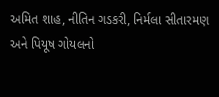અમિત શાહ, નીતિન ગડકરી, નિર્મલા સીતારમણ અને પિયૂષ ગોયલનો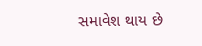સમાવેશ થાય છે